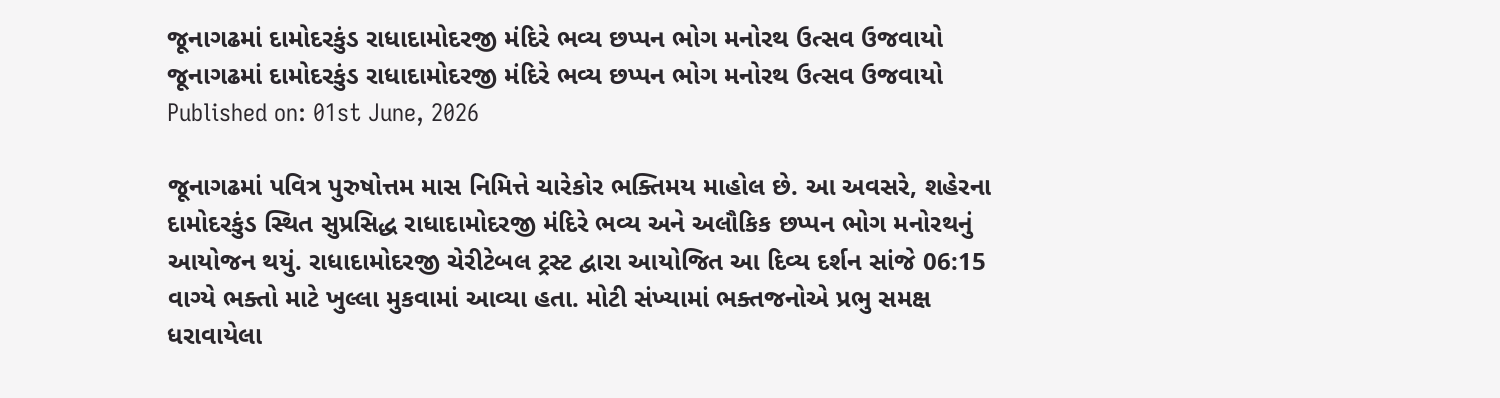જૂનાગઢમાં દામોદરકુંડ રાધાદામોદરજી મંદિરે ભવ્ય છપ્પન ભોગ મનોરથ ઉત્સવ ઉજવાયો
જૂનાગઢમાં દામોદરકુંડ રાધાદામોદરજી મંદિરે ભવ્ય છપ્પન ભોગ મનોરથ ઉત્સવ ઉજવાયો
Published on: 01st June, 2026

જૂનાગઢમાં પવિત્ર પુરુષોત્તમ માસ નિમિત્તે ચારેકોર ભક્તિમય માહોલ છે. આ અવસરે, શહેરના દામોદરકુંડ સ્થિત સુપ્રસિદ્ધ રાધાદામોદરજી મંદિરે ભવ્ય અને અલૌકિક છપ્પન ભોગ મનોરથનું આયોજન થયું. રાધાદામોદરજી ચેરીટેબલ ટ્રસ્ટ દ્વારા આયોજિત આ દિવ્ય દર્શન સાંજે 06:15 વાગ્યે ભક્તો માટે ખુલ્લા મુકવામાં આવ્યા હતા. મોટી સંખ્યામાં ભક્તજનોએ પ્રભુ સમક્ષ ધરાવાયેલા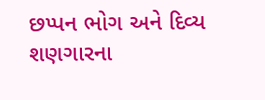છપ્પન ભોગ અને દિવ્ય શણગારના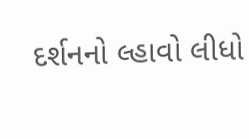દર્શનનો લ્હાવો લીધો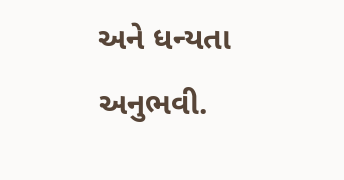અને ધન્યતા અનુભવી.